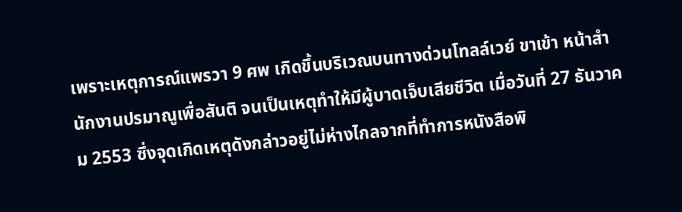เพราะเหตุการณ์แพรวา 9 ศพ เกิดขึ้นบริเวณบนทางด่วนโทลล์เวย์ ขาเข้า หน้าสำนักงานปรมาณูเพื่อสันติ จนเป็นเหตุทำให้มีผู้บาดเจ็บเสียชีวิต เมื่อวันที่ 27 ธันวาคม 2553 ซึ่งจุดเกิดเหตุดังกล่าวอยู่ไม่ห่างไกลจากที่ทำการหนังสือพิ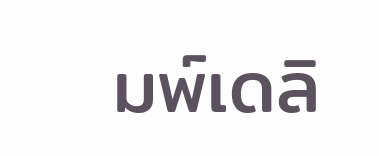มพ์เดลิ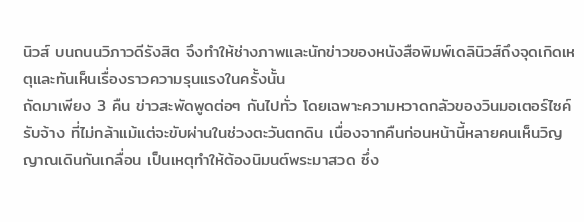นิวส์ บนถนนวิภาวดีรังสิต จึงทำให้ช่างภาพและนักข่าวของหนังสือพิมพ์เดลินิวส์ถึงจุดเกิดเหตุและทันเห็นเรื่องราวความรุนแรงในครั้งนั้น
ถัดมาเพียง 3 คืน ข่าวสะพัดพูดต่อๆ กันไปทั่ว โดยเฉพาะความหวาดกลัวของวินมอเตอร์ไซค์รับจ้าง ที่ไม่กล้าแม้แต่จะขับผ่านในช่วงตะวันตกดิน เนื่องจากคืนก่อนหน้านี้หลายคนเห็นวิญญาณเดินกันเกลื่อน เป็นเหตุทำให้ต้องนิมนต์พระมาสวด ซึ่ง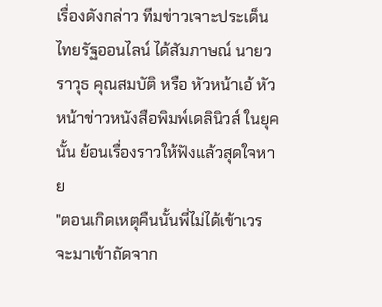เรื่องดังกล่าว ทีมข่าวเจาะประเด็นไทยรัฐออนไลน์ ได้สัมภาษณ์ นายวราวุธ คุณสมบัติ หรือ หัวหน้าเอ้ หัวหน้าข่าวหนังสือพิมพ์เดลินิวส์ ในยุคนั้น ย้อนเรื่องราวให้ฟังแล้วสุดใจหาย
"ตอนเกิดเหตุคืนนั้นพี่ไม่ได้เข้าเวร จะมาเข้าถัดจาก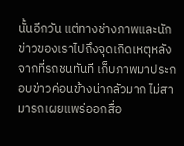นั้นอีกวัน แต่ทางช่างภาพและนักข่าวของเราไปถึงจุดเกิดเหตุหลังจากที่รถชนทันที เก็บภาพมาประกอบข่าวค่อนข้างน่ากลัวมาก ไม่สามารถเผยแพร่ออกสื่อ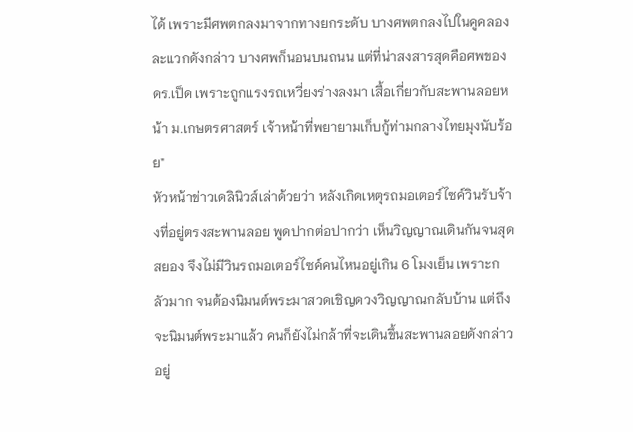ได้ เพราะมีศพตกลงมาจากทางยกระดับ บางศพตกลงไปในคูคลองละแวกดังกล่าว บางศพก็นอนบนถนน แต่ที่น่าสงสารสุดคือศพของ ดร.เป็ด เพราะถูกแรงรถเหวี่ยงร่างลงมา เสื้อเกี่ยวกับสะพานลอยหน้า ม.เกษตรศาสตร์ เจ้าหน้าที่พยายามเก็บกู้ท่ามกลางไทยมุงนับร้อย"
หัวหน้าข่าวเดลินิวส์เล่าด้วยว่า หลังเกิดเหตุรถมอเตอร์ไซค์วินรับจ้างที่อยู่ตรงสะพานลอย พูดปากต่อปากว่า เห็นวิญญาณเดินกันจนสุดสยอง จึงไม่มีวินรถมอเตอร์ไซค์คนไหนอยู่เกิน 6 โมงเย็น เพราะกลัวมาก จนต้องนิมนต์พระมาสวดเชิญดวงวิญญาณกลับบ้าน แต่ถึงจะนิมนต์พระมาแล้ว คนก็ยังไม่กล้าที่จะเดินขึ้นสะพานลอยดังกล่าวอยู่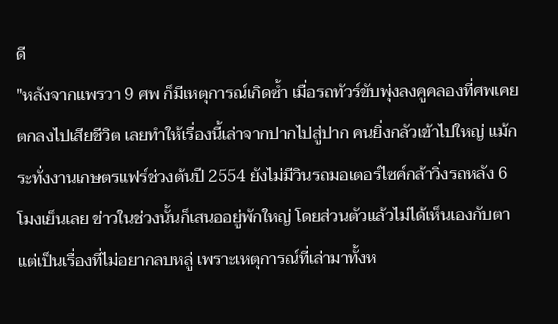ดี
"หลังจากแพรวา 9 ศพ ก็มีเหตุการณ์เกิดซ้ำ เมื่อรถทัวร์ขับพุ่งลงคูคลองที่ศพเคยตกลงไปเสียชีวิต เลยทำให้เรื่องนี้เล่าจากปากไปสู่ปาก คนยิ่งกลัวเข้าไปใหญ่ แม้กระทั่งงานเกษตรแฟร์ช่วงต้นปี 2554 ยังไม่มีวินรถมอเตอร์ไซค์กล้าวิ่งรถหลัง 6 โมงเย็นเลย ข่าวในช่วงนั้นก็เสนออยู่พักใหญ่ โดยส่วนตัวแล้วไม่ได้เห็นเองกับตา แต่เป็นเรื่องที่ไม่อยากลบหลู่ เพราะเหตุการณ์ที่เล่ามาทั้งห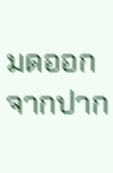มดออกจากปาก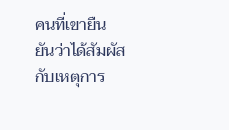คนที่เขายืนยันว่าได้สัมผัสกับเหตุการ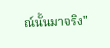ณ์นั้นมาจริง"